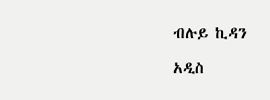ብሉይ ኪዳን

አዲስ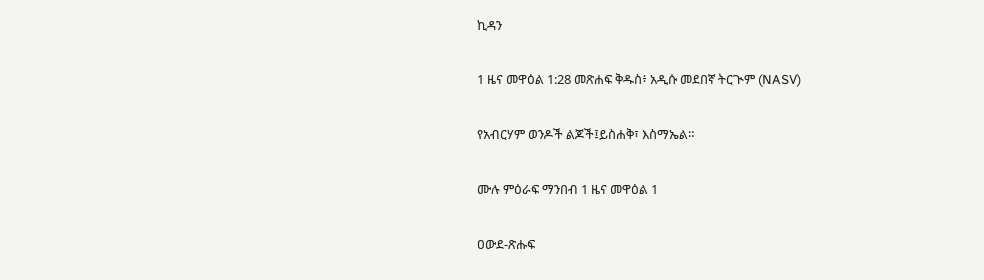ኪዳን

1 ዜና መዋዕል 1:28 መጽሐፍ ቅዱስ፥ አዲሱ መደበኛ ትርጒም (NASV)

የአብርሃም ወንዶች ልጆች፤ይስሐቅ፣ እስማኤል።

ሙሉ ምዕራፍ ማንበብ 1 ዜና መዋዕል 1

ዐውደ-ጽሑፍ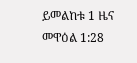ይመልከቱ 1 ዜና መዋዕል 1:28